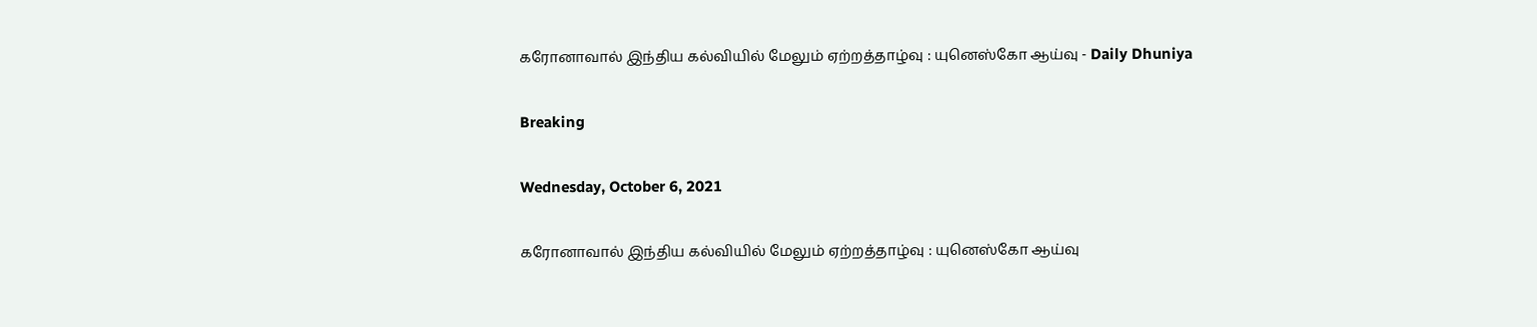கரோனாவால் இந்திய கல்வியில் மேலும் ஏற்றத்தாழ்வு : யுனெஸ்கோ ஆய்வு - Daily Dhuniya

Breaking

Wednesday, October 6, 2021

கரோனாவால் இந்திய கல்வியில் மேலும் ஏற்றத்தாழ்வு : யுனெஸ்கோ ஆய்வு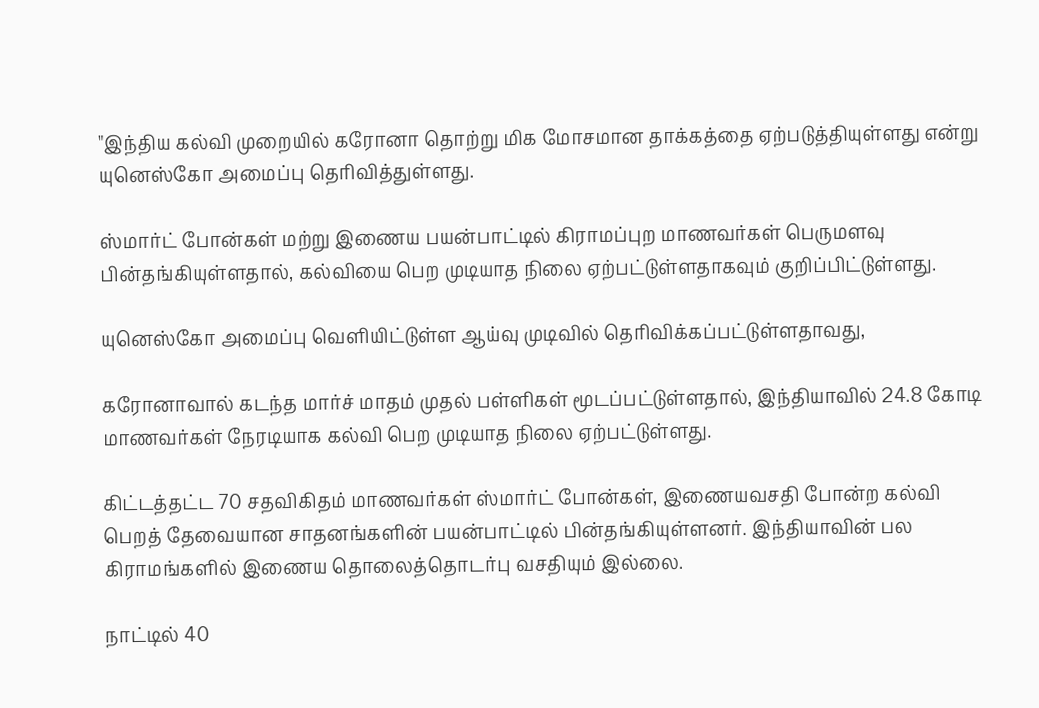"இந்திய கல்வி முறையில் கரோனா தொற்று மிக மோசமான தாக்கத்தை ஏற்படுத்தியுள்ளது என்று யுனெஸ்கோ அமைப்பு தெரிவித்துள்ளது.

ஸ்மார்ட் போன்கள் மற்று இணைய பயன்பாட்டில் கிராமப்புற மாணவர்கள் பெருமளவு பின்தங்கியுள்ளதால், கல்வியை பெற முடியாத நிலை ஏற்பட்டுள்ளதாகவும் குறிப்பிட்டுள்ளது.

யுனெஸ்கோ அமைப்பு வெளியிட்டுள்ள ஆய்வு முடிவில் தெரிவிக்கப்பட்டுள்ளதாவது,

கரோனாவால் கடந்த மார்ச் மாதம் முதல் பள்ளிகள் மூடப்பட்டுள்ளதால், இந்தியாவில் 24.8 கோடி மாணவர்கள் நேரடியாக கல்வி பெற முடியாத நிலை ஏற்பட்டுள்ளது.

கிட்டத்தட்ட 70 சதவிகிதம் மாணவர்கள் ஸ்மார்ட் போன்கள், இணையவசதி போன்ற கல்வி பெறத் தேவையான சாதனங்களின் பயன்பாட்டில் பின்தங்கியுள்ளனர். இந்தியாவின் பல கிராமங்களில் இணைய தொலைத்தொடர்பு வசதியும் இல்லை.

நாட்டில் 40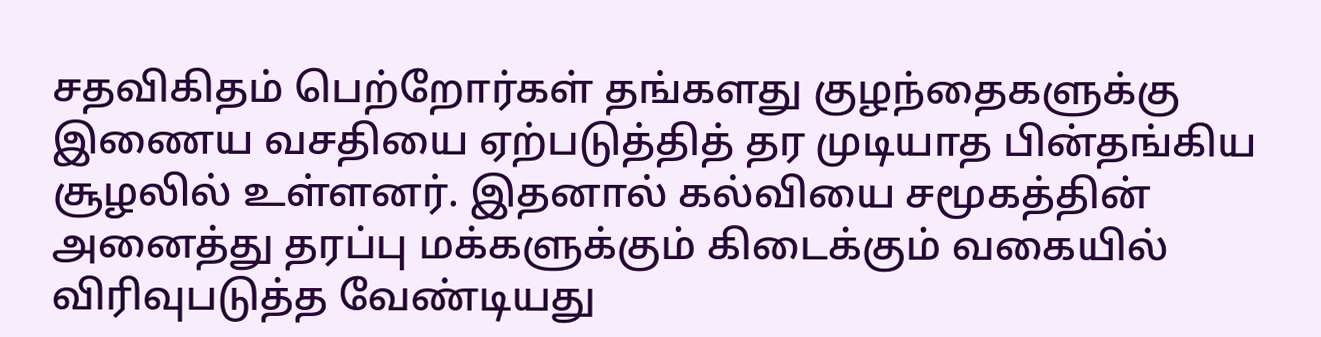சதவிகிதம் பெற்றோர்கள் தங்களது குழந்தைகளுக்கு இணைய வசதியை ஏற்படுத்தித் தர முடியாத பின்தங்கிய சூழலில் உள்ளனர். இதனால் கல்வியை சமூகத்தின் அனைத்து தரப்பு மக்களுக்கும் கிடைக்கும் வகையில் விரிவுபடுத்த வேண்டியது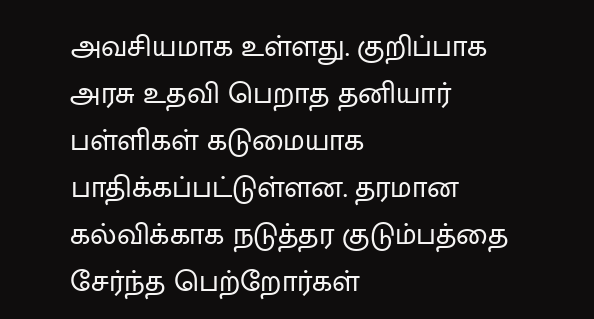அவசியமாக உள்ளது. குறிப்பாக அரசு உதவி பெறாத தனியார் பள்ளிகள் கடுமையாக பாதிக்கப்பட்டுள்ளன. தரமான கல்விக்காக நடுத்தர குடும்பத்தை சேர்ந்த பெற்றோர்கள்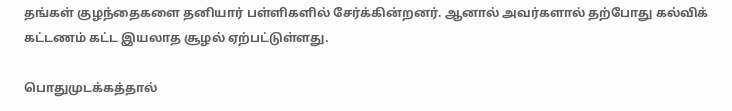தங்கள் குழந்தைகளை தனியார் பள்ளிகளில் சேர்க்கின்றனர். ஆனால் அவர்களால் தற்போது கல்விக் கட்டணம் கட்ட இயலாத சூழல் ஏற்பட்டுள்ளது.

பொதுமுடக்கத்தால்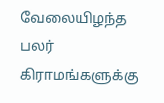வேலையிழந்த பலர் கிராமங்களுக்கு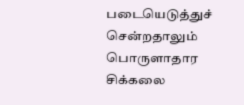படையெடுத்துச் சென்றதாலும் பொருளாதார சிக்கலை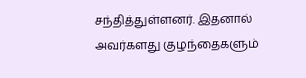சந்தித்துள்ளனர். இதனால் அவர்களது குழந்தைகளும்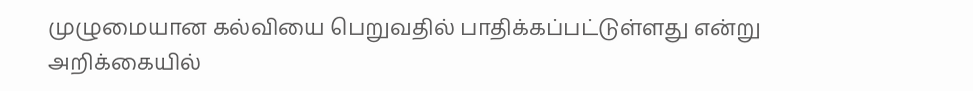முழுமையான கல்வியை பெறுவதில் பாதிக்கப்பட்டுள்ளது என்று அறிக்கையில்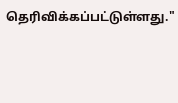தெரிவிக்கப்பட்டுள்ளது."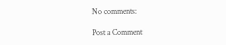No comments:

Post a Comment